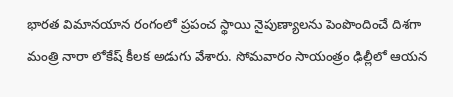భారత విమానయాన రంగంలో ప్రపంచ స్థాయి నైపుణ్యాలను పెంపొందించే దిశగా మంత్రి నారా లోకేష్ కీలక అడుగు వేశారు. సోమవారం సాయంత్రం ఢిల్లీలో ఆయన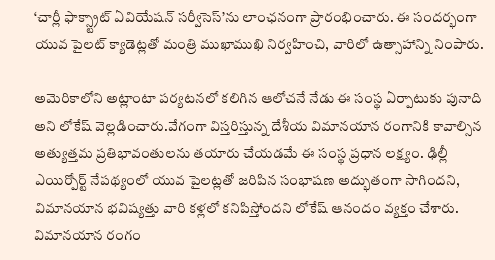‘చార్లీ ఫాక్స్ట్రాట్ ఏవియేషన్ సర్వీసెస్’ను లాంఛనంగా ప్రారంభించారు. ఈ సందర్భంగా యువ పైలట్ క్యాడెట్లతో మంత్రి ముఖాముఖి నిర్వహించి, వారిలో ఉత్సాహాన్ని నింపారు.

అమెరికాలోని అట్లాంటా పర్యటనలో కలిగిన ఆలోచనే నేడు ఈ సంస్థ ఏర్పాటుకు పునాది అని లోకేష్ వెల్లడించారు.వేగంగా విస్తరిస్తున్న దేశీయ విమానయాన రంగానికి కావాల్సిన అత్యుత్తమ ప్రతిభావంతులను తయారు చేయడమే ఈ సంస్థ ప్రధాన లక్ష్యం. ఢిల్లీ ఎయిర్పోర్ట్ నేపథ్యంలో యువ పైలట్లతో జరిపిన సంభాషణ అద్భుతంగా సాగిందని, విమానయాన భవిష్యత్తు వారి కళ్లలో కనిపిస్తోందని లోకేష్ ఆనందం వ్యక్తం చేశారు. విమానయాన రంగం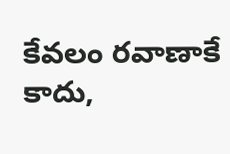కేవలం రవాణాకే కాదు,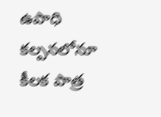ఉపాధి కల్పనలోనూ కీలక పాత్ర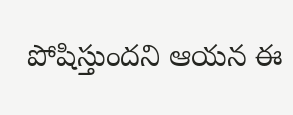పోషిస్తుందని ఆయన ఈ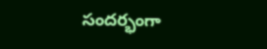సందర్భంగా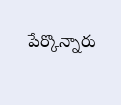పేర్కొన్నారు